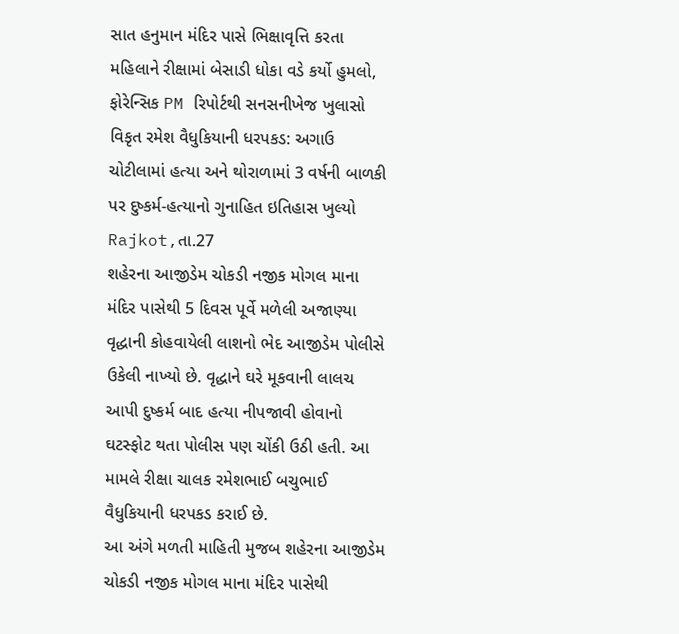સાત હનુમાન મંદિર પાસે ભિક્ષાવૃત્તિ કરતા મહિલાને રીક્ષામાં બેસાડી ધોકા વડે કર્યો હુમલો, ફોરેન્સિક PM રિપોર્ટથી સનસનીખેજ ખુલાસો
વિકૃત રમેશ વૈધુકિયાની ધરપકડ: અગાઉ ચોટીલામાં હત્યા અને થોરાળામાં 3 વર્ષની બાળકી પર દુષ્કર્મ-હત્યાનો ગુનાહિત ઇતિહાસ ખુલ્યો
Rajkot,તા.27
શહેરના આજીડેમ ચોકડી નજીક મોગલ માના મંદિર પાસેથી 5 દિવસ પૂર્વે મળેલી અજાણ્યા વૃદ્ધાની કોહવાયેલી લાશનો ભેદ આજીડેમ પોલીસે ઉકેલી નાખ્યો છે. વૃદ્ધાને ઘરે મૂકવાની લાલચ આપી દુષ્કર્મ બાદ હત્યા નીપજાવી હોવાનો ઘટસ્ફોટ થતા પોલીસ પણ ચોંકી ઉઠી હતી. આ મામલે રીક્ષા ચાલક રમેશભાઈ બચુભાઈ વૈધુકિયાની ધરપકડ કરાઈ છે.
આ અંગે મળતી માહિતી મુજબ શહેરના આજીડેમ ચોકડી નજીક મોગલ માના મંદિર પાસેથી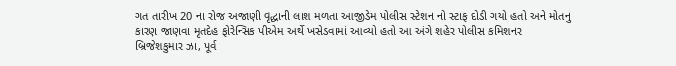ગત તારીખ 20 ના રોજ અજાણી વૃદ્ધાની લાશ મળતા આજીડેમ પોલીસ સ્ટેશન નો સ્ટાફ દોડી ગયો હતો અને મોતનુ કારણ જાણવા મૃતદેહ ફોરેન્સિક પીએમ અર્થે ખસેડવામાં આવ્યો હતો આ અંગે શહેર પોલીસ કમિશનર બ્રિજેશકુમાર ઝા, પૂર્વ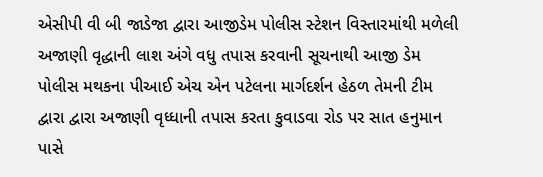એસીપી વી બી જાડેજા દ્વારા આજીડેમ પોલીસ સ્ટેશન વિસ્તારમાંથી મળેલી અજાણી વૃદ્ધાની લાશ અંગે વધુ તપાસ કરવાની સૂચનાથી આજી ડેમ પોલીસ મથકના પીઆઈ એચ એન પટેલના માર્ગદર્શન હેઠળ તેમની ટીમ દ્વારા દ્વારા અજાણી વૃધ્ધાની તપાસ કરતા કુવાડવા રોડ પર સાત હનુમાન પાસે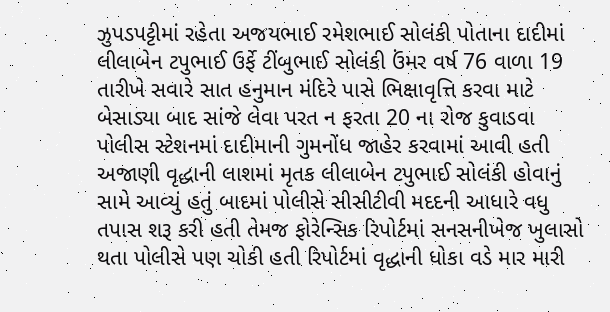ઝુપડપટ્ટીમાં રહેતા અજયભાઈ રમેશભાઈ સોલંકી પોતાના દાદીમાં લીલાબેન ટપુભાઈ ઉર્ફે ટીંબુભાઈ સોલંકી ઉંમર વર્ષ 76 વાળા 19 તારીખે સવારે સાત હનુમાન મંદિરે પાસે ભિક્ષાવૃત્તિ કરવા માટે બેસાડ્યા બાદ સાંજે લેવા પરત ન ફરતા 20 ના રોજ કુવાડવા પોલીસ સ્ટેશનમાં દાદીમાની ગુમનોંધ જાહેર કરવામાં આવી હતી
અજાણી વૃદ્ધાની લાશમાં મૃતક લીલાબેન ટપુભાઈ સોલંકી હોવાનું સામે આવ્યું હતું બાદમાં પોલીસે સીસીટીવી મદદની આધારે વધુ તપાસ શરૂ કરી હતી તેમજ ફોરેન્સિક રિપોર્ટમાં સનસનીખેજ ખુલાસો થતા પોલીસે પણ ચોકી હતી રિપોર્ટમાં વૃદ્ધાની ધોકા વડે માર મારી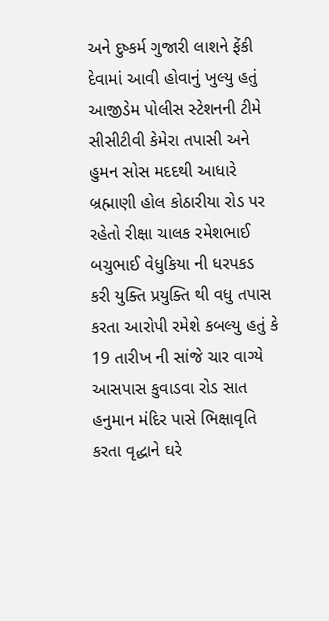અને દુષ્કર્મ ગુજારી લાશને ફેંકી દેવામાં આવી હોવાનું ખુલ્યુ હતું આજીડેમ પોલીસ સ્ટેશનની ટીમે સીસીટીવી કેમેરા તપાસી અને હુમન સોસ મદદથી આધારે બ્રહ્માણી હોલ કોઠારીયા રોડ પર રહેતો રીક્ષા ચાલક રમેશભાઈ બચુભાઈ વેધુકિયા ની ધરપકડ કરી યુક્તિ પ્રયુક્તિ થી વધુ તપાસ કરતા આરોપી રમેશે કબલ્યુ હતું કે 19 તારીખ ની સાંજે ચાર વાગ્યે આસપાસ કુવાડવા રોડ સાત હનુમાન મંદિર પાસે ભિક્ષાવૃતિ કરતા વૃદ્ધાને ઘરે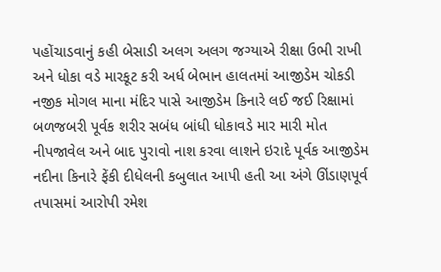પહોંચાડવાનું કહી બેસાડી અલગ અલગ જગ્યાએ રીક્ષા ઉભી રાખી અને ધોકા વડે મારકૂટ કરી અર્ધ બેભાન હાલતમાં આજીડેમ ચોકડી નજીક મોગલ માના મંદિર પાસે આજીડેમ કિનારે લઈ જઈ રિક્ષામાં બળજબરી પૂર્વક શરીર સબંધ બાંધી ધોકાવડે માર મારી મોત નીપજાવેલ અને બાદ પુરાવો નાશ કરવા લાશને ઇરાદે પૂર્વક આજીડેમ નદીના કિનારે ફેંકી દીધેલની કબુલાત આપી હતી આ અંગે ઊંડાણપૂર્વ તપાસમાં આરોપી રમેશ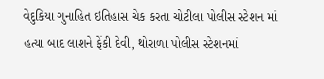વેદુકિયા ગુનાહિત ઇતિહાસ ચેક કરતા ચોટીલા પોલીસ સ્ટેશન માં હત્યા બાદ લાશને ફેંકી દેવી, થોરાળા પોલીસ સ્ટેશનમાં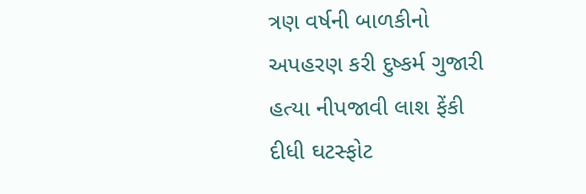ત્રણ વર્ષની બાળકીનો અપહરણ કરી દુષ્કર્મ ગુજારી હત્યા નીપજાવી લાશ ફેંકી દીધી ઘટસ્ફોટ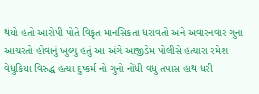થયો હતો આરોપી પોતે વિકૃત માનસિકતા ધરાવતો અને અવારનવાર ગુના આચરતો હોવાનું ખુલ્યુ હતું આ અંગે આજીડેમ પોલીસે હત્યારા રમેશ વેધુકિયા વિરુદ્ધ હત્યા દુષ્કર્મ નો ગુનો નોંધી વધુ તપાસ હાથ ધરી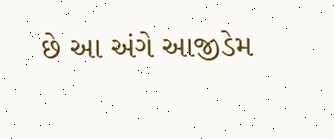છે આ અંગે આજીડેમ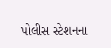પોલીસ સ્ટેશનના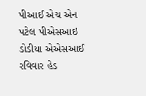પીઆઈ એચ એન પટેલ પીએસઆઇ ડોડીયા એએસઆઈ રવિવાર હેડ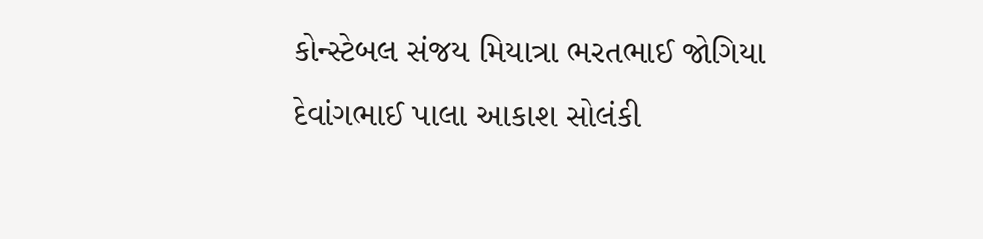કોન્સ્ટેબલ સંજય મિયાત્રા ભરતભાઈ જોગિયા દેવાંગભાઈ પાલા આકાશ સોલંકી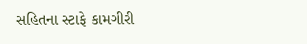સહિતના સ્ટાફે કામગીરી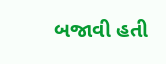બજાવી હતી